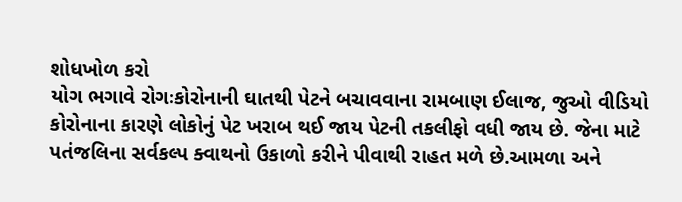શોધખોળ કરો
યોગ ભગાવે રોગઃકોરોનાની ઘાતથી પેટને બચાવવાના રામબાણ ઈલાજ, જુઓ વીડિયો
કોરોનાના કારણે લોકોનું પેટ ખરાબ થઈ જાય પેટની તકલીફો વધી જાય છે. જેના માટે પતંજલિના સર્વકલ્પ ક્વાથનો ઉકાળો કરીને પીવાથી રાહત મળે છે.આમળા અને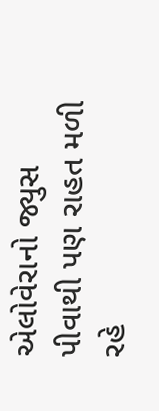એલોવેરાનો જ્યુસ પીવાથી પણ રાહત મળી રહે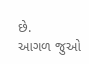છે.
આગળ જુઓ